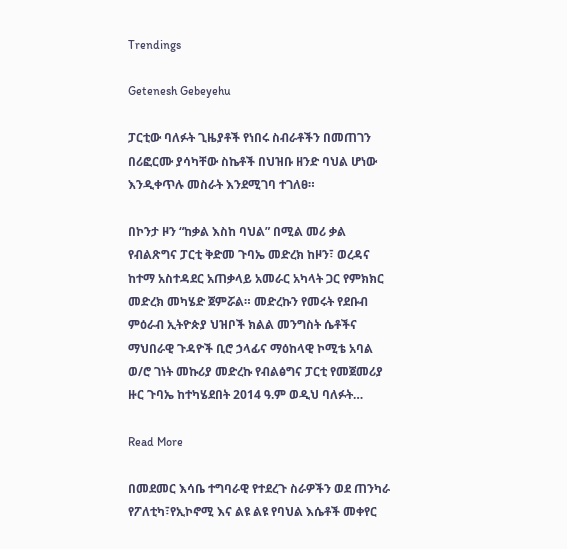Trendings

Getenesh Gebeyehu

ፓርቲው ባለፉት ጊዜያቶች የነበሩ ስብራቶችን በመጠገን በሪፎርሙ ያሳካቸው ስኬቶች በህዝቡ ዘንድ ባህል ሆነው እንዲቀጥሉ መስራት እንደሚገባ ተገለፀ።

በኮንታ ዞን “ከቃል እስከ ባህል” በሚል መሪ ቃል የብልጽግና ፓርቲ ቅድመ ጉባኤ መድረክ ከዞን፣ ወረዳና ከተማ አስተዳደር አጠቃላይ አመራር አካላት ጋር የምክክር መድረክ መካሄድ ጀምሯል። መድረኩን የመሩት የደቡብ ምዕራብ ኢትዮጵያ ህዝቦች ክልል መንግስት ሴቶችና ማህበራዊ ጉዳዮች ቢሮ ኃላፊና ማዕከላዊ ኮሚቴ አባል ወ/ሮ ገነት መኩሪያ መድረኩ የብልፅግና ፓርቲ የመጀመሪያ ዙር ጉባኤ ከተካሄደበት 2014 ዓ.ም ወዲህ ባለፉት…

Read More

በመደመር እሳቤ ተግባራዊ የተደረጉ ስራዎችን ወደ ጠንካራ የፖለቲካ፣የኢኮኖሚ እና ልዩ ልዩ የባህል እሴቶች መቀየር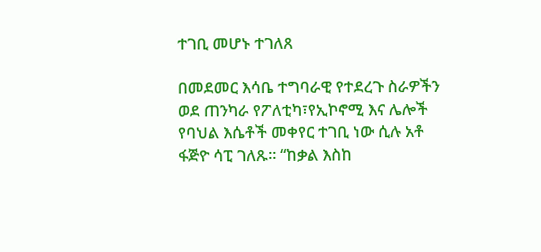ተገቢ መሆኑ ተገለጸ

በመደመር እሳቤ ተግባራዊ የተደረጉ ስራዎችን ወደ ጠንካራ የፖለቲካ፣የኢኮኖሚ እና ሌሎች የባህል እሴቶች መቀየር ተገቢ ነው ሲሉ አቶ ፋጅዮ ሳፒ ገለጹ። “ከቃል እስከ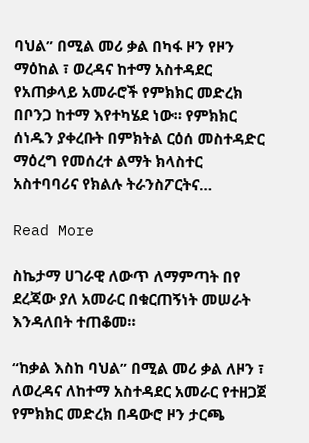ባህል” በሚል መሪ ቃል በካፋ ዞን የዞን ማዕከል ፣ ወረዳና ከተማ አስተዳደር የአጠቃላይ አመራሮች የምክክር መድረክ በቦንጋ ከተማ እየተካሄደ ነው። የምክክር ሰነዱን ያቀረቡት በምክትል ርዕሰ መስተዳድር ማዕረግ የመሰረተ ልማት ክላስተር አስተባባሪና የክልሉ ትራንስፖርትና…

Read More

ስኬታማ ሀገራዊ ለውጥ ለማምጣት በየ ደረጃው ያለ አመራር በቁርጠኝነት መሠራት እንዳለበት ተጠቆመ።

“ከቃል እስከ ባህል” በሚል መሪ ቃል ለዞን ፣ ለወረዳና ለከተማ አስተዳደር አመራር የተዘጋጀ የምክክር መድረክ በዳውሮ ዞን ታርጫ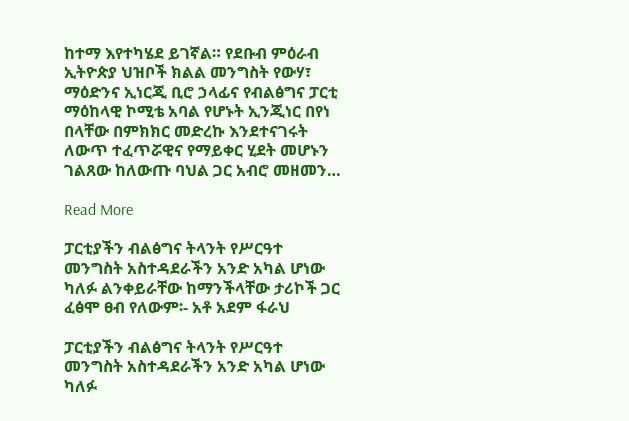ከተማ እየተካሄደ ይገኛል። የደቡብ ምዕራብ ኢትዮጵያ ህዝቦች ክልል መንግስት የውሃ፣ ማዕድንና ኢነርጂ ቢሮ ኃላፊና የብልፅግና ፓርቲ ማዕከላዊ ኮሚቴ አባል የሆኑት ኢንጂነር በየነ በላቸው በምክክር መድረኩ እንደተናገሩት ለውጥ ተፈጥሯዊና የማይቀር ሂደት መሆኑን ገልጸው ከለውጡ ባህል ጋር አብሮ መዘመን…

Read More

ፓርቲያችን ብልፅግና ትላንት የሥርዓተ መንግስት አስተዳደራችን አንድ አካል ሆነው ካለፉ ልንቀይራቸው ከማንችላቸው ታሪኮች ጋር ፈፅሞ ፀብ የለውም፡- አቶ አደም ፋራህ

ፓርቲያችን ብልፅግና ትላንት የሥርዓተ መንግስት አስተዳደራችን አንድ አካል ሆነው ካለፉ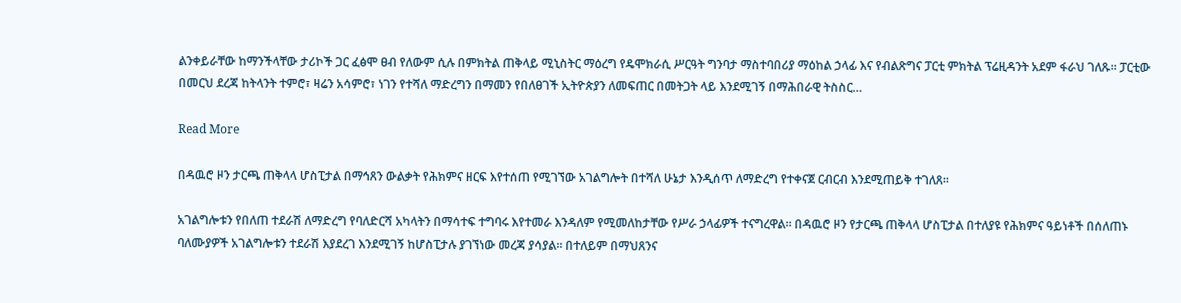ልንቀይራቸው ከማንችላቸው ታሪኮች ጋር ፈፅሞ ፀብ የለውም ሲሉ በምክትል ጠቅላይ ሚኒስትር ማዕረግ የዴሞክራሲ ሥርዓት ግንባታ ማስተባበሪያ ማዕከል ኃላፊ እና የብልጽግና ፓርቲ ምክትል ፕሬዚዳንት አደም ፋራህ ገለጹ። ፓርቲው በመርህ ደረጃ ከትላንት ተምሮ፣ ዛሬን አሳምሮ፣ ነገን የተሻለ ማድረግን በማመን የበለፀገች ኢትዮጵያን ለመፍጠር በመትጋት ላይ እንደሚገኝ በማሕበራዊ ትስስር…

Read More

በዳዉሮ ዞን ታርጫ ጠቅላላ ሆስፒታል በማኅጸን ውልቃት የሕክምና ዘርፍ እየተሰጠ የሚገኘው አገልግሎት በተሻለ ሁኔታ እንዲሰጥ ለማድረግ የተቀናጀ ርብርብ እንደሚጠይቅ ተገለጸ።

አገልግሎቱን የበለጠ ተደራሽ ለማድረግ የባለድርሻ አካላትን በማሳተፍ ተግባሩ እየተመራ እንዳለም የሚመለከታቸው የሥራ ኃላፊዎች ተናግረዋል። በዳዉሮ ዞን የታርጫ ጠቅላላ ሆስፒታል በተለያዩ የሕክምና ዓይነቶች በሰለጠኑ ባለሙያዎች አገልግሎቱን ተደራሽ እያደረገ እንደሚገኝ ከሆስፒታሉ ያገኘነው መረጃ ያሳያል። በተለይም በማህጸንና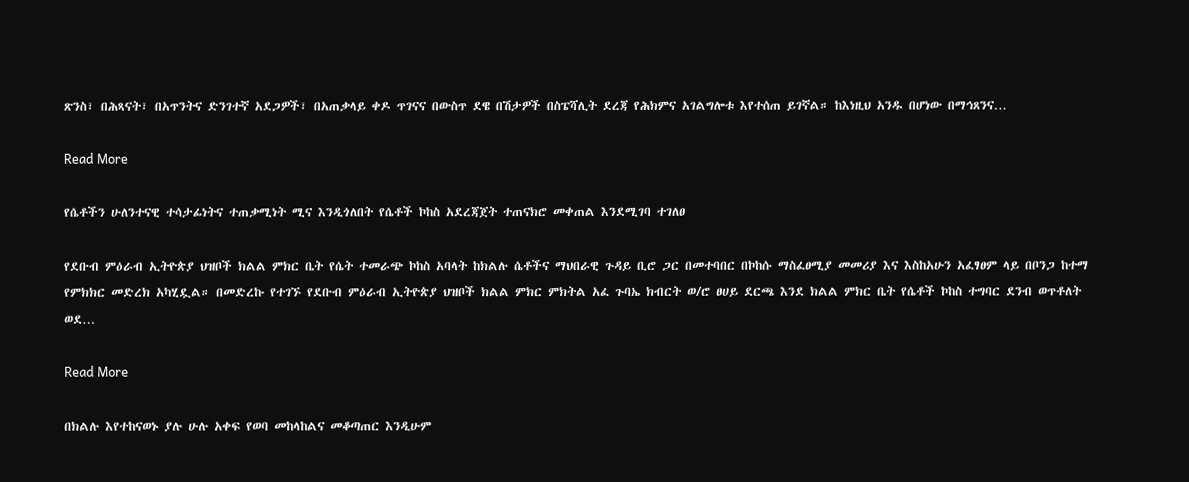ጽንስ፣ በሕጻናት፣ በአጥንትና ድንገተኛ አደጋዎች፣ በአጠቃላይ ቀዶ ጥገናና በውስጥ ደዌ በሽታዎች በስፔሻሊት ደረጃ የሕክምና አገልግሎቱ እየተሰጠ ይገኛል። ከእነዚህ አንዱ በሆነው በማኅጸንና…

Read More

የሴቶችን ሁለንተናዊ ተሳታፊነትና ተጠቃሚነት ሚና እንዲጎለበት የሴቶች ኮከስ አደረጃጀት ተጠናክሮ መቀጠል እንደሚገባ ተገለፀ

የደቡብ ምዕራብ ኢትዮጵያ ህዝቦች ክልል ምክር ቤት የሴት ተመራጭ ኮከስ አባላት ከክልሉ ሴቶችና ማህበራዊ ጉዳይ ቢሮ ጋር በመተባበር በኮከሱ ማስፈፀሚያ መመሪያ እና እስከአሁን አፈፃፀም ላይ በቦንጋ ከተማ የምክክር መድረክ አካሂዷል። በመድረኩ የተገኙ የደቡብ ምዕራብ ኢትዮጵያ ህዝቦች ክልል ምክር ምክትል አፈ ጉባኤ ክብርት ወ/ሮ ፀሀይ ደርጫ እንደ ክልል ምክር ቤት የሴቶች ኮከስ ተግባር ደንብ ወጥቶለት ወደ…

Read More

በክልሉ እየተከናወኑ ያሉ ሁሉ አቀፍ የወባ መከላከልና መቆጣጠር እንዲሁም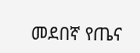መደበኛ የጤና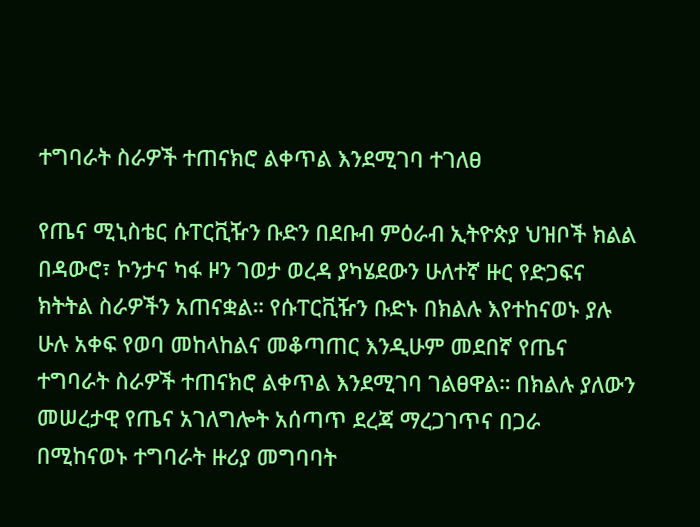ተግባራት ስራዎች ተጠናክሮ ልቀጥል እንደሚገባ ተገለፀ

የጤና ሚኒስቴር ሱፐርቪዥን ቡድን በደቡብ ምዕራብ ኢትዮጵያ ህዝቦች ክልል በዳውሮ፣ ኮንታና ካፋ ዞን ገወታ ወረዳ ያካሄደውን ሁለተኛ ዙር የድጋፍና ክትትል ስራዎችን አጠናቋል። የሱፐርቪዥን ቡድኑ በክልሉ እየተከናወኑ ያሉ ሁሉ አቀፍ የወባ መከላከልና መቆጣጠር እንዲሁም መደበኛ የጤና ተግባራት ስራዎች ተጠናክሮ ልቀጥል እንደሚገባ ገልፀዋል። በክልሉ ያለውን መሠረታዊ የጤና አገለግሎት አሰጣጥ ደረጃ ማረጋገጥና በጋራ በሚከናወኑ ተግባራት ዙሪያ መግባባት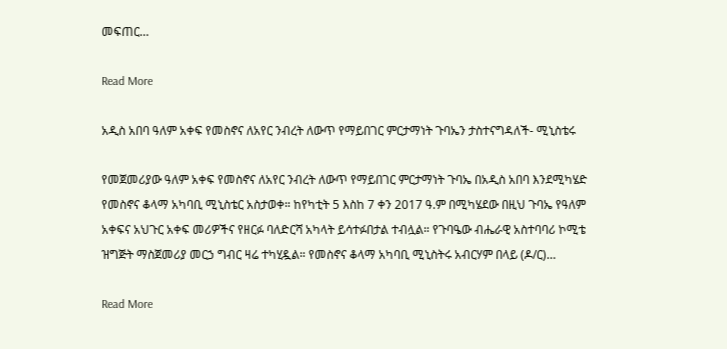መፍጠር…

Read More

አዲስ አበባ ዓለም አቀፍ የመስኖና ለአየር ንብረት ለውጥ የማይበገር ምርታማነት ጉባኤን ታስተናግዳለች- ሚኒስቴሩ

የመጀመሪያው ዓለም አቀፍ የመስኖና ለአየር ንብረት ለውጥ የማይበገር ምርታማነት ጉባኤ በአዲስ አበባ እንደሚካሄድ የመስኖና ቆላማ አካባቢ ሚኒስቴር አስታወቀ። ከየካቲት 5 እስከ 7 ቀን 2017 ዓ.ም በሚካሄደው በዚህ ጉባኤ የዓለም አቀፍና አህጉር አቀፍ መሪዎችና የዘርፉ ባለድርሻ አካላት ይሳተፉበታል ተብሏል። የጉባዔው ብሔራዊ አስተባባሪ ኮሚቴ ዝግጅት ማስጀመሪያ መርኃ ግብር ዛሬ ተካሂዷል። የመስኖና ቆላማ አካባቢ ሚኒስትሩ አብርሃም በላይ (ዶ/ር)…

Read More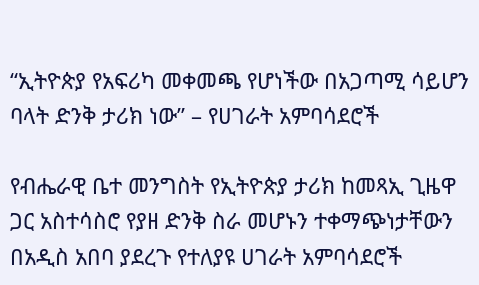“ኢትዮጵያ የአፍሪካ መቀመጫ የሆነችው በአጋጣሚ ሳይሆን ባላት ድንቅ ታሪክ ነው” – የሀገራት አምባሳደሮች

የብሔራዊ ቤተ መንግስት የኢትዮጵያ ታሪክ ከመጻኢ ጊዜዋ ጋር አስተሳስሮ የያዘ ድንቅ ስራ መሆኑን ተቀማጭነታቸውን በአዲስ አበባ ያደረጉ የተለያዩ ሀገራት አምባሳደሮች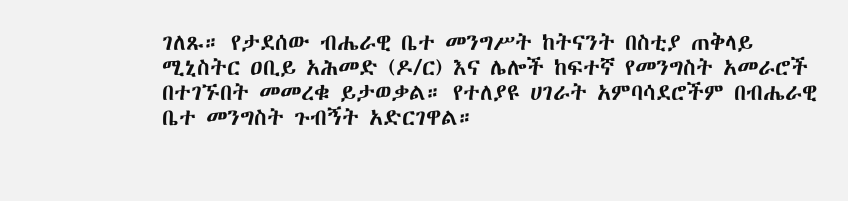ገለጹ። የታደሰው ብሔራዊ ቤተ መንግሥት ከትናንት በስቲያ ጠቅላይ ሚኒስትር ዐቢይ አሕመድ (ዶ/ር) እና ሌሎች ከፍተኛ የመንግስት አመራሮች በተገኙበት መመረቁ ይታወቃል። የተለያዩ ሀገራት አምባሳደሮችም በብሔራዊ ቤተ መንግስት ጉብኝት አድርገዋል።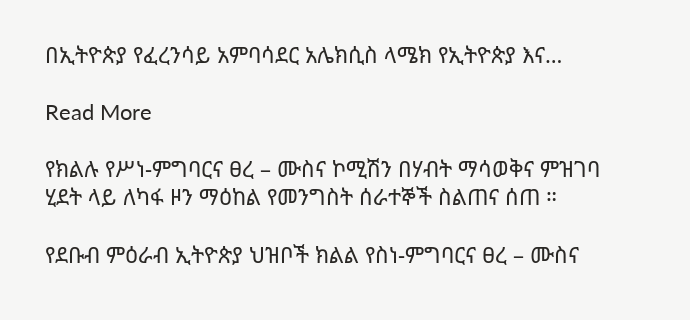በኢትዮጵያ የፈረንሳይ አምባሳደር አሌክሲስ ላሜክ የኢትዮጵያ እና…

Read More

የክልሉ የሥነ-ምግባርና ፀረ – ሙስና ኮሚሽን በሃብት ማሳወቅና ምዝገባ ሂደት ላይ ለካፋ ዞን ማዕከል የመንግስት ሰራተኞች ስልጠና ሰጠ ።

የደቡብ ምዕራብ ኢትዮጵያ ህዝቦች ክልል የስነ-ምግባርና ፀረ – ሙስና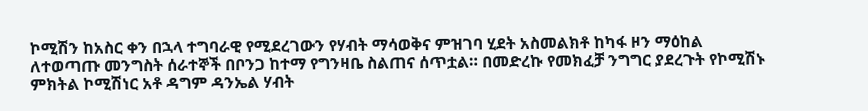ኮሚሽን ከአስር ቀን በኋላ ተግባራዊ የሚደረገውን የሃብት ማሳወቅና ምዝገባ ሂደት አስመልክቶ ከካፋ ዞን ማዕከል ለተወጣጡ መንግስት ሰራተኞች በቦንጋ ከተማ የግንዛቤ ስልጠና ሰጥቷል። በመድረኩ የመክፈቻ ንግግር ያደረጉት የኮሚሽኑ ምክትል ኮሚሽነር አቶ ዳግም ዳንኤል ሃብት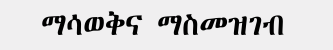ማሳወቅና ማስመዝገብ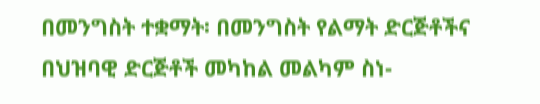በመንግስት ተቋማት፡ በመንግስት የልማት ድርጅቶችና በህዝባዊ ድርጅቶች መካከል መልካም ስነ-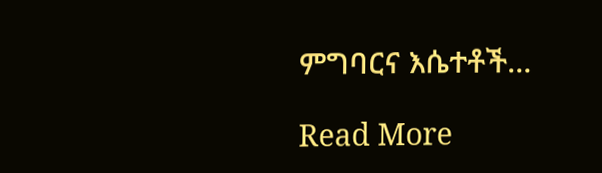ምግባርና እሴተቶች…

Read More